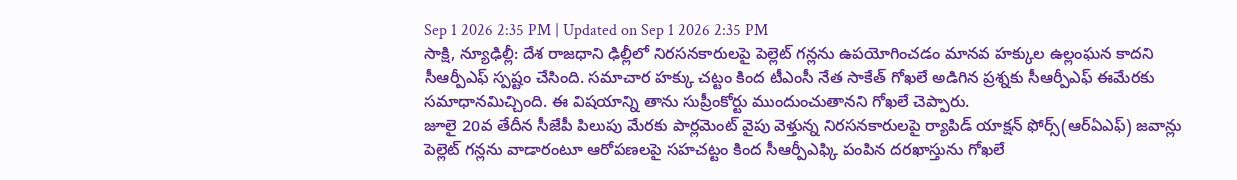Sep 1 2026 2:35 PM | Updated on Sep 1 2026 2:35 PM
సాక్షి, న్యూఢిల్లీ: దేశ రాజధాని ఢిల్లీలో నిరసనకారులపై పెల్లెట్ గన్లను ఉపయోగించడం మానవ హక్కుల ఉల్లంఘన కాదని సీఆర్పీఎఫ్ స్పష్టం చేసింది. సమాచార హక్కు చట్టం కింద టీఎంసీ నేత సాకేత్ గోఖలే అడిగిన ప్రశ్నకు సీఆర్పీఎఫ్ ఈమేరకు సమాధానమిచ్చింది. ఈ విషయాన్ని తాను సుప్రీంకోర్టు ముందుంచుతానని గోఖలే చెప్పారు.
జూలై 20వ తేదీన సీజేపీ పిలుపు మేరకు పార్లమెంట్ వైపు వెళ్తున్న నిరసనకారులపై ర్యాపిడ్ యాక్షన్ ఫోర్స్(ఆర్ఏఎఫ్) జవాన్లు పెల్లెట్ గన్లను వాడారంటూ ఆరోపణలపై సహచట్టం కింద సీఆర్పీఎఫ్కి పంపిన దరఖాస్తును గోఖలే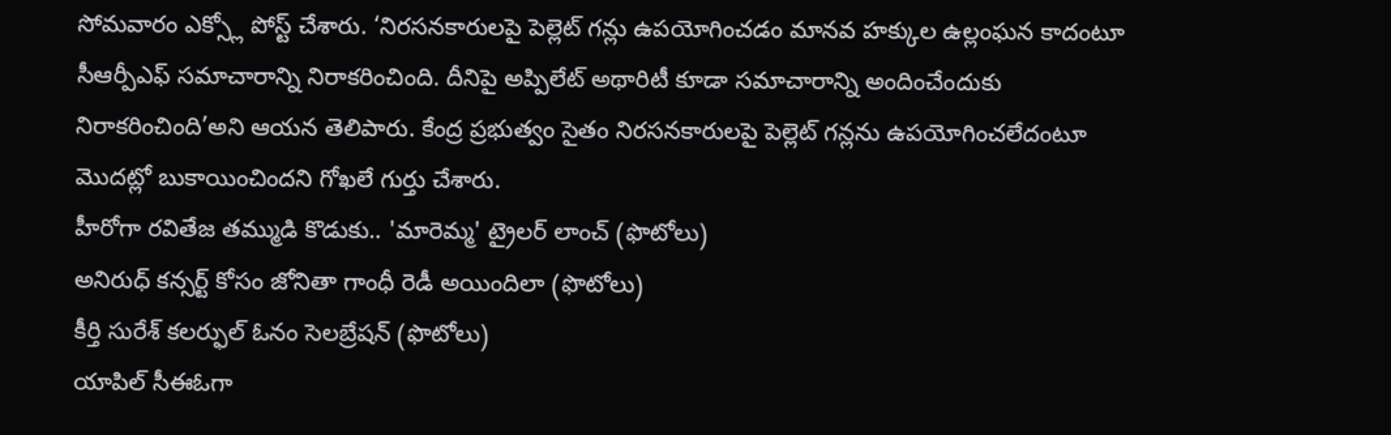సోమవారం ఎక్స్లో పోస్ట్ చేశారు. ‘నిరసనకారులపై పెల్లెట్ గన్లు ఉపయోగించడం మానవ హక్కుల ఉల్లంఘన కాదంటూ సీఆర్పీఎఫ్ సమాచారాన్ని నిరాకరించింది. దీనిపై అప్పిలేట్ అథారిటీ కూడా సమాచారాన్ని అందించేందుకు నిరాకరించింది’అని ఆయన తెలిపారు. కేంద్ర ప్రభుత్వం సైతం నిరసనకారులపై పెల్లెట్ గన్లను ఉపయోగించలేదంటూ మొదట్లో బుకాయించిందని గోఖలే గుర్తు చేశారు.
హీరోగా రవితేజ తమ్ముడి కొడుకు.. 'మారెమ్మ' ట్రైలర్ లాంచ్ (ఫొటోలు)
అనిరుధ్ కన్సర్ట్ కోసం జోనితా గాంధీ రెడీ అయిందిలా (ఫొటోలు)
కీర్తి సురేశ్ కలర్ఫుల్ ఓనం సెలబ్రేషన్ (ఫొటోలు)
యాపిల్ సీఈఓగా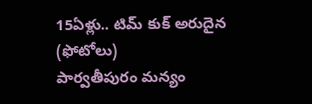15ఏళ్లు.. టిమ్ కుక్ అరుదైన (ఫోటోలు)
పార్వతీపురం మన్యం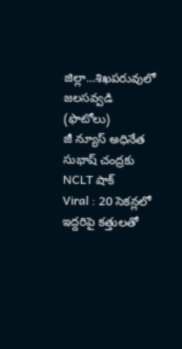జిల్లా...శిఖపరువులో జలసవ్వడి (ఫొటోలు)
జీ న్యూస్ అధినేత సుభాష్ చంద్రకు NCLT షాక్
Viral : 20 సెకన్లలో ఇద్దరిపై కత్తులతో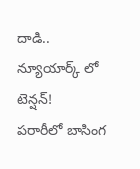దాడి.. న్యూయార్క్ లో టెన్షన్!
పరారీలో బాసింగ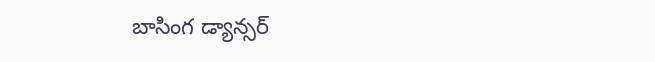బాసింగ డ్యాన్సర్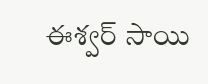ఈశ్వర్ సాయి